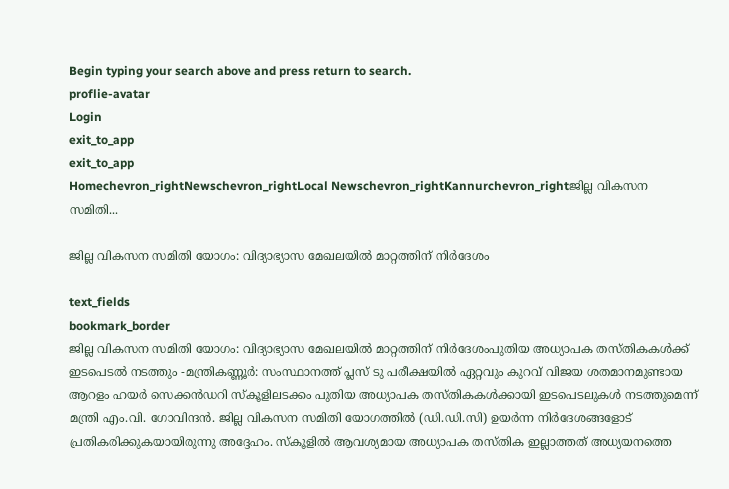Begin typing your search above and press return to search.
proflie-avatar
Login
exit_to_app
exit_to_app
Homechevron_rightNewschevron_rightLocal Newschevron_rightKannurchevron_rightജില്ല വികസന സമിതി...

ജില്ല വികസന സമിതി യോഗം: വിദ്യാഭ്യാസ മേഖലയിൽ മാറ്റത്തിന് നിർദേശം

text_fields
bookmark_border
ജില്ല വികസന സമിതി യോഗം: വിദ്യാഭ്യാസ മേഖലയിൽ മാറ്റത്തിന് നിർദേശംപുതിയ അധ്യാപക തസ്തികകൾക്ക് ഇടപെടൽ നടത്തും -മന്ത്രികണ്ണൂർ: സംസ്ഥാനത്ത് പ്ലസ് ടു പരീക്ഷയില്‍ ഏറ്റവും കുറവ് വിജയ ശതമാനമുണ്ടായ ആറളം ഹയര്‍ സെക്കൻഡറി സ്‌കൂളിലടക്കം പുതിയ അധ്യാപക തസ്തികകൾക്കായി ഇടപെടലുകൾ നടത്തുമെന്ന് മന്ത്രി എം.വി. ഗോവിന്ദൻ. ജില്ല വികസന സമിതി യോഗത്തില്‍ (ഡി.ഡി.സി) ഉയര്‍ന്ന നിർദേശങ്ങളോട് പ്രതികരിക്കുകയായിരുന്നു അദ്ദേഹം. സ്‌കൂളില്‍ ആവശ്യമായ അധ്യാപക തസ്തിക ഇല്ലാത്തത് അധ്യയനത്തെ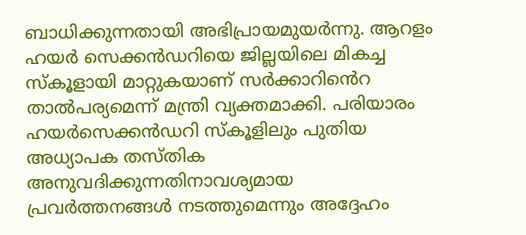ബാധിക്കുന്നതായി അഭിപ്രായമുയർന്നു. ആറളം ഹയര്‍ സെക്കൻഡറിയെ ജില്ലയിലെ മികച്ച സ്‌കൂളായി മാറ്റുകയാണ് സര്‍ക്കാറിൻെറ താൽപര്യമെന്ന് മന്ത്രി വ്യക്തമാക്കി. പരിയാരം ഹയര്‍സെക്കൻഡറി സ്‌കൂളിലും പുതിയ അധ്യാപക തസ്തിക അനുവദിക്കുന്നതിനാവശ്യമായ പ്രവര്‍ത്തനങ്ങള്‍ നടത്തുമെന്നും അദ്ദേഹം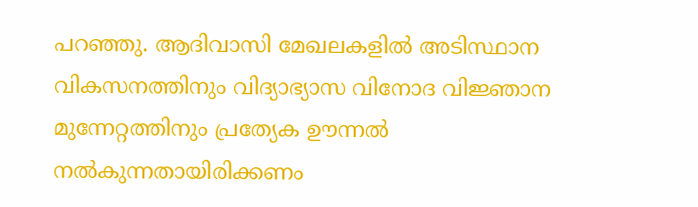പറഞ്ഞു. ആദിവാസി മേഖലകളില്‍ അടിസ്ഥാന വികസനത്തിനും വിദ്യാഭ്യാസ വിനോദ വിജ്ഞാന മുന്നേറ്റത്തിനും പ്രത്യേക ഊന്നല്‍ നല്‍കുന്നതായിരിക്കണം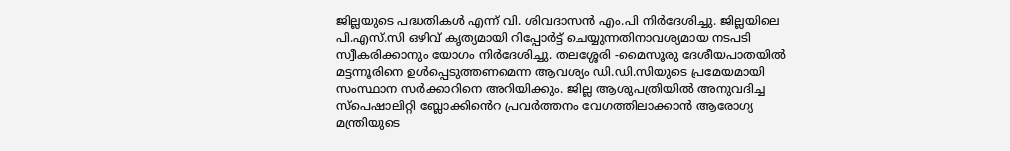ജില്ലയുടെ പദ്ധതികള്‍ എന്ന് വി. ശിവദാസന്‍ എം.പി നിര്‍ദേശിച്ചു. ജില്ലയിലെ പി.എസ്.സി ഒഴിവ് കൃത്യമായി റിപ്പോര്‍ട്ട് ചെയ്യുന്നതിനാവശ്യമായ നടപടി സ്വീകരിക്കാനും യോഗം നിർദേശിച്ചു. തലശ്ശേരി -മൈസൂരു ദേശീയപാതയില്‍ മട്ടന്നൂരിനെ ഉള്‍പ്പെടുത്തണമെന്ന ആവശ്യം ഡി.ഡി.സിയുടെ പ്രമേയമായി സംസ്ഥാന സര്‍ക്കാറിനെ അറിയിക്കും. ജില്ല ആശുപത്രിയില്‍ അനുവദിച്ച സ്പെഷാലിറ്റി ബ്ലോക്കിൻെറ പ്രവര്‍ത്തനം വേഗത്തിലാക്കാന്‍ ആരോഗ്യ മന്ത്രിയുടെ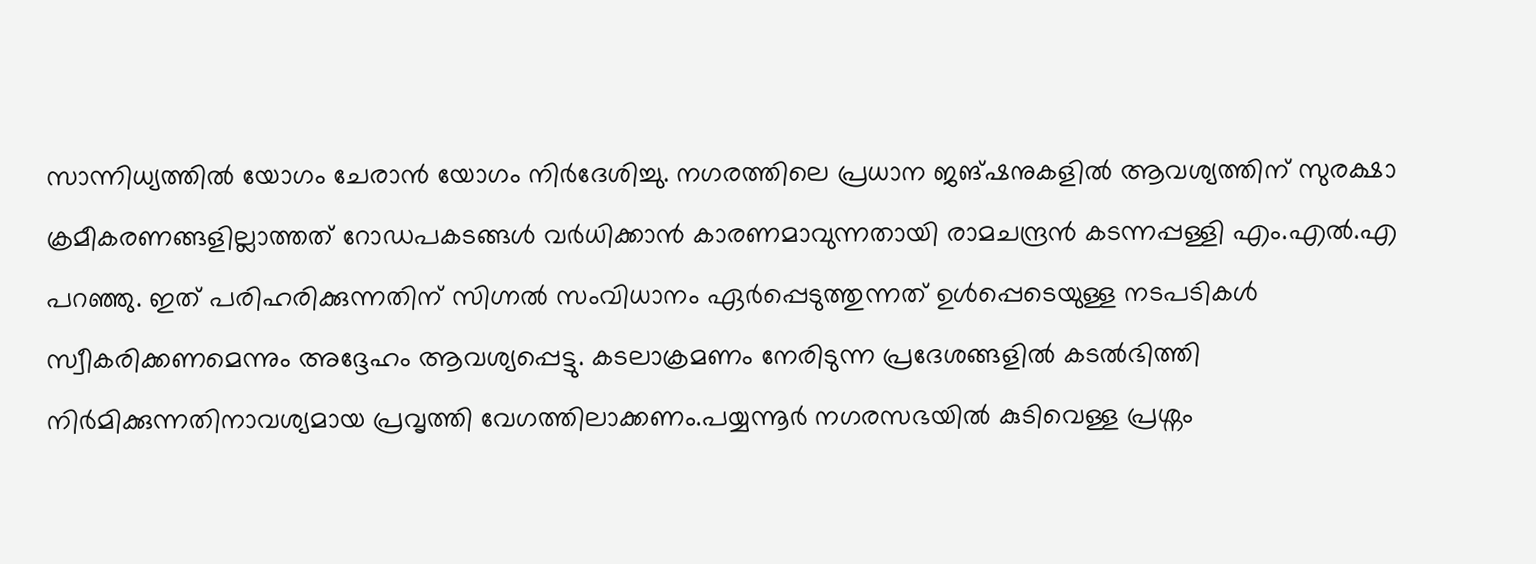സാന്നിധ്യത്തില്‍ യോഗം ചേരാന്‍ യോഗം നിർദേശിച്ചു. നഗരത്തിലെ പ്രധാന ജങ്ഷനുകളില്‍ ആവശ്യത്തിന് സുരക്ഷാ ക്രമീകരണങ്ങളില്ലാത്തത് റോഡപകടങ്ങള്‍ വര്‍ധിക്കാന്‍ കാരണമാവുന്നതായി രാമചന്ദ്രന്‍ കടന്നപ്പള്ളി എം.എല്‍.എ പറഞ്ഞു. ഇത് പരിഹരിക്കുന്നതിന് സിഗ്നല്‍ സംവിധാനം ഏര്‍പ്പെടുത്തുന്നത് ഉള്‍പ്പെടെയുള്ള നടപടികള്‍ സ്വീകരിക്കണമെന്നും അദ്ദേഹം ആവശ്യപ്പെട്ടു. കടലാക്രമണം നേരിടുന്ന പ്രദേശങ്ങളില്‍ കടല്‍ഭിത്തി നിർമിക്കുന്നതിനാവശ്യമായ പ്രവൃത്തി വേഗത്തിലാക്കണം.പയ്യന്നൂര്‍ നഗരസഭയില്‍ കുടിവെള്ള പ്രശ്നം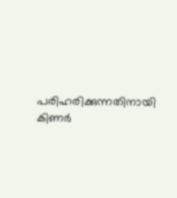പരിഹരിക്കുന്നതിനായി കിണര്‍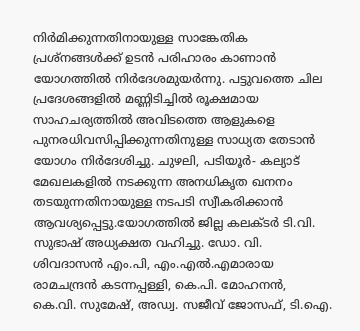നിർമിക്കുന്നതിനായുള്ള സാങ്കേതിക പ്രശ്നങ്ങള്‍ക്ക് ഉടന്‍ പരിഹാരം കാണാന്‍ യോഗത്തില്‍ നിർദേശമുയര്‍ന്നു. പട്ടുവത്തെ ചില പ്രദേശങ്ങളില്‍ മണ്ണിടിച്ചില്‍ രൂക്ഷമായ സാഹചര്യത്തില്‍ അവിടത്തെ ആളുകളെ പുനരധിവസിപ്പിക്കുന്നതിനുള്ള സാധ്യത തേടാന്‍ യോഗം നിർദേശിച്ചു. ചുഴലി, പടിയൂര്‍- കല്യാട് മേഖലകളില്‍ നടക്കുന്ന അനധികൃത ഖനനം തടയുന്നതിനായുള്ള നടപടി സ്വീകരിക്കാന്‍ ആവശ്യപ്പെട്ടു.യോഗത്തിൽ ജില്ല കലക്ടര്‍ ടി.വി. സുഭാഷ് അധ്യക്ഷത വഹിച്ചു. ഡോ. വി. ശിവദാസന്‍ എം.പി, എം.എൽ.എമാരായ രാമചന്ദ്രന്‍ കടന്നപ്പള്ളി, കെ.പി. മോഹനന്‍, കെ.വി. സുമേഷ്, അഡ്വ. സജീവ് ജോസഫ്, ടി.ഐ.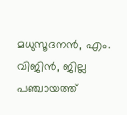മധുസൂദനന്‍, എം. വിജിന്‍, ജില്ല പഞ്ചായത്ത്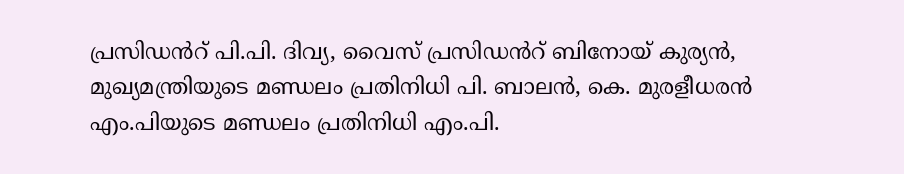പ്രസിഡൻറ് പി.പി. ദിവ്യ, വൈസ് പ്രസിഡൻറ് ബിനോയ് കുര്യന്‍, മുഖ്യമന്ത്രിയുടെ മണ്ഡലം പ്രതിനിധി പി. ബാലന്‍, കെ. മുരളീധരന്‍ എം.പിയുടെ മണ്ഡലം പ്രതിനിധി എം.പി.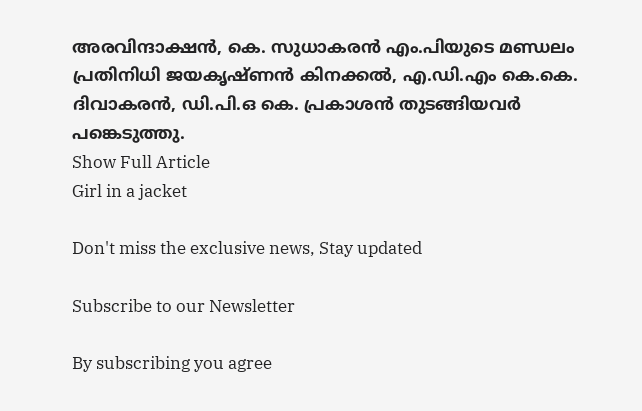അരവിന്ദാക്ഷന്‍, കെ. സുധാകരന്‍ എം.പിയുടെ മണ്ഡലം പ്രതിനിധി ജയകൃഷ്ണന്‍ കിനക്കല്‍, എ.ഡി.എം കെ.കെ. ദിവാകരന്‍, ഡി.പി.ഒ കെ. പ്രകാശന്‍ തുടങ്ങിയവര്‍ പങ്കെടുത്തു.
Show Full Article
Girl in a jacket

Don't miss the exclusive news, Stay updated

Subscribe to our Newsletter

By subscribing you agree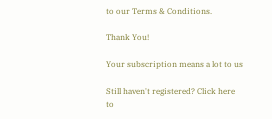to our Terms & Conditions.

Thank You!

Your subscription means a lot to us

Still haven't registered? Click here to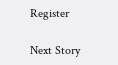Register

Next Story